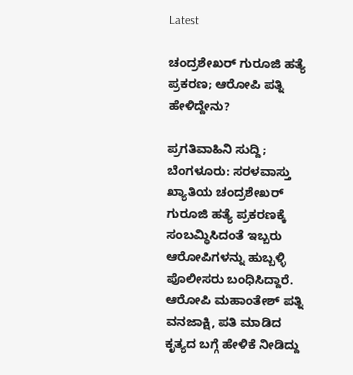Latest

ಚಂದ್ರಶೇಖರ್ ಗುರೂಜಿ ಹತ್ಯೆ ಪ್ರಕರಣ; ಆರೋಪಿ ಪತ್ನಿ ಹೇಳಿದ್ದೇನು?

ಪ್ರಗತಿವಾಹಿನಿ ಸುದ್ದಿ; ಬೆಂಗಳೂರು: ಸರಳವಾಸ್ತು ಖ್ಯಾತಿಯ ಚಂದ್ರಶೇಖರ್ ಗುರೂಜಿ ಹತ್ಯೆ ಪ್ರಕರಣಕ್ಕೆ ಸಂಬಮ್ಧಿಸಿದಂತೆ ಇಬ್ಬರು ಆರೋಪಿಗಳನ್ನು ಹುಬ್ಬಳ್ಳಿ ಪೊಲೀಸರು ಬಂಧಿಸಿದ್ದಾರೆ. ಆರೋಪಿ ಮಹಾಂತೇಶ್ ಪತ್ನಿ ವನಜಾಕ್ಷಿ, ಪತಿ ಮಾಡಿದ ಕೃತ್ಯದ ಬಗ್ಗೆ ಹೇಳಿಕೆ ನೀಡಿದ್ದು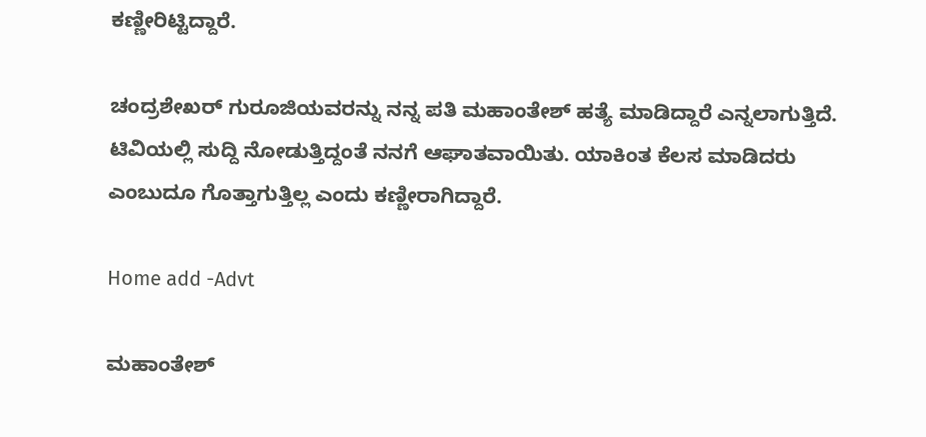ಕಣ್ಣೀರಿಟ್ಟಿದ್ದಾರೆ.

ಚಂದ್ರಶೇಖರ್ ಗುರೂಜಿಯವರನ್ನು ನನ್ನ ಪತಿ ಮಹಾಂತೇಶ್ ಹತ್ಯೆ ಮಾಡಿದ್ದಾರೆ ಎನ್ನಲಾಗುತ್ತಿದೆ. ಟಿವಿಯಲ್ಲಿ ಸುದ್ದಿ ನೋಡುತ್ತಿದ್ದಂತೆ ನನಗೆ ಆಘಾತವಾಯಿತು. ಯಾಕಿಂತ ಕೆಲಸ ಮಾಡಿದರು ಎಂಬುದೂ ಗೊತ್ತಾಗುತ್ತಿಲ್ಲ ಎಂದು ಕಣ್ಣೀರಾಗಿದ್ದಾರೆ.

Home add -Advt

ಮಹಾಂತೇಶ್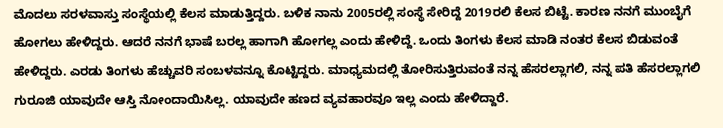ಮೊದಲು ಸರಳವಾಸ್ತು ಸಂಸ್ಥೆಯಲ್ಲಿ ಕೆಲಸ ಮಾಡುತ್ತಿದ್ದರು. ಬಳಿಕ ನಾನು 2005ರಲ್ಲಿ ಸಂಸ್ಥೆ ಸೇರಿದ್ದೆ 2019ರಲಿ ಕೆಲಸ ಬಿಟ್ಟೆ. ಕಾರಣ ನನಗೆ ಮುಂಬೈಗೆ ಹೋಗಲು ಹೇಳಿದ್ದರು. ಆದರೆ ನನಗೆ ಭಾಷೆ ಬರಲ್ಲ ಹಾಗಾಗಿ ಹೋಗಲ್ಲ ಎಂದು ಹೇಳಿದ್ದೆ. ಒಂದು ತಿಂಗಳು ಕೆಲಸ ಮಾಡಿ ನಂತರ ಕೆಲಸ ಬಿಡುವಂತೆ ಹೇಳಿದ್ದರು. ಎರಡು ತಿಂಗಳು ಹೆಚ್ಚುವರಿ ಸಂಬಳವನ್ನೂ ಕೊಟ್ಟಿದ್ದರು. ಮಾಧ್ಯಮದಲ್ಲಿ ತೋರಿಸುತ್ತಿರುವಂತೆ ನನ್ನ ಹೆಸರಲ್ಲಾಗಲಿ, ನನ್ನ ಪತಿ ಹೆಸರಲ್ಲಾಗಲಿ ಗುರೂಜಿ ಯಾವುದೇ ಆಸ್ತಿ ನೋಂದಾಯಿಸಿಲ್ಲ. ಯಾವುದೇ ಹಣದ ವ್ಯವಹಾರವೂ ಇಲ್ಲ ಎಂದು ಹೇಳಿದ್ದಾರೆ.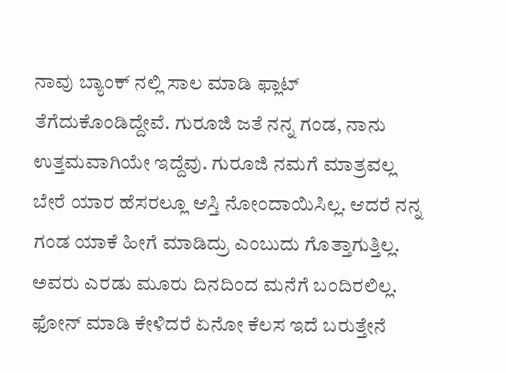ನಾವು ಬ್ಯಾಂಕ್ ನಲ್ಲಿ ಸಾಲ ಮಾಡಿ ಫ್ಲಾಟ್ ತೆಗೆದುಕೊಂಡಿದ್ದೇವೆ. ಗುರೂಜಿ ಜತೆ ನನ್ನ ಗಂಡ, ನಾನು ಉತ್ತಮವಾಗಿಯೇ ಇದ್ದೆವು. ಗುರೂಜಿ ನಮಗೆ ಮಾತ್ರವಲ್ಲ ಬೇರೆ ಯಾರ ಹೆಸರಲ್ಲೂ ಆಸ್ತಿ ನೋಂದಾಯಿಸಿಲ್ಲ. ಆದರೆ ನನ್ನ ಗಂಡ ಯಾಕೆ ಹೀಗೆ ಮಾಡಿದ್ರು ಎಂಬುದು ಗೊತ್ತಾಗುತ್ತಿಲ್ಲ. ಅವರು ಎರಡು ಮೂರು ದಿನದಿಂದ ಮನೆಗೆ ಬಂದಿರಲಿಲ್ಲ. ಫೋನ್ ಮಾಡಿ ಕೇಳಿದರೆ ಏನೋ ಕೆಲಸ ಇದೆ ಬರುತ್ತೇನೆ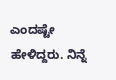ಎಂದಷ್ಟೇ ಹೇಳಿದ್ದರು. ನಿನ್ನೆ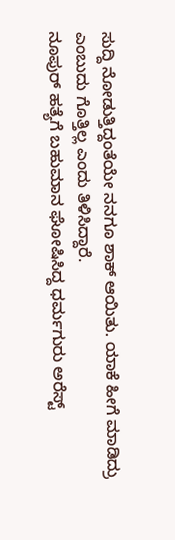ಸುದ್ದಿ ನೋಡುತ್ತಿದ್ದಂತೆಯೇ ನನಗೂ ಶಾಕ್ ಆಯಿತು. ಯಾಕೆ ಹೀಗೆ ಮಾಡಿದ್ರು ಎಂಬುದು ಗೊತ್ತಿಲ್ಲ ಎಂದು ತಿಳಿಸಿದ್ದಾರೆ.
ನೂಪುರ್ ಹತ್ಯೆಗೆ ಬಹುಮಾನ ಘೋಷಿಸಿದ್ದ ಧರ್ಮಗುರು ಅರೆಸ್ಟ್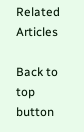Related Articles

Back to top button